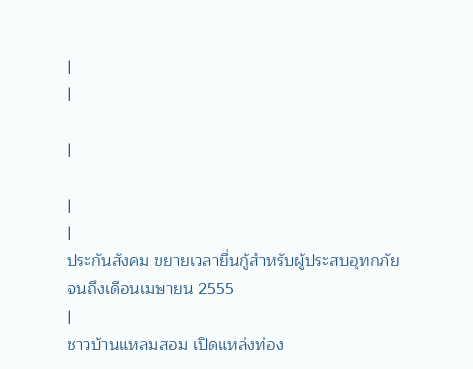|
|

|

|
|
ประกันสังคม ขยายเวลายื่นกู้สำหรับผู้ประสบอุทกภัย
จนถึงเดือนเมษายน 2555
|
ชาวบ้านแหลมสอม เปิดแหล่งท่อง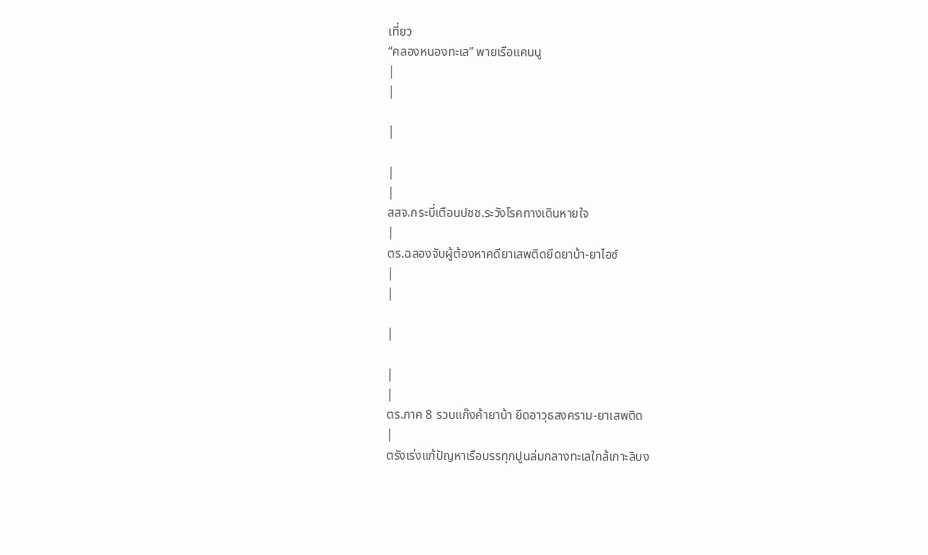เที่ยว
“คลองหนองทะเล” พายเรือแคนนู
|
|

|

|
|
สสจ.กระบี่เตือนปชช.ระวังโรคทางเดินหายใจ
|
ตร.ฉลองจับผู้ต้องหาคดียาเสพติดยึดยาบ้า-ยาไอซ์
|
|

|

|
|
ตร.ภาค 8 รวบแก๊งค้ายาบ้า ยึดอาวุธสงคราม-ยาเสพติด
|
ตรังเร่งแก้ปัญหาเรือบรรทุกปูนล่มกลางทะเลใกล้เกาะลิบง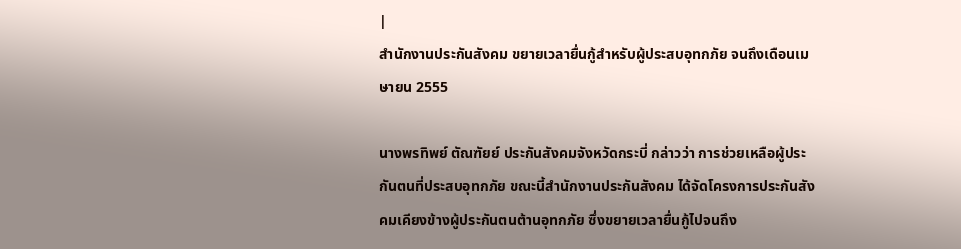|
สำนักงานประกันสังคม ขยายเวลายื่นกู้สำหรับผู้ประสบอุทกภัย จนถึงเดือนเมษายน 2555

นางพรทิพย์ ตัณฑัยย์ ประกันสังคมจังหวัดกระบี่ กล่าวว่า การช่วยเหลือผู้ประกันตนที่ประสบอุทกภัย ขณะนี้สำนักงานประกันสังคม ได้จัดโครงการประกันสังคมเคียงข้างผู้ประกันตนต้านอุทกภัย ซึ่งขยายเวลายื่นกู้ไปจนถึง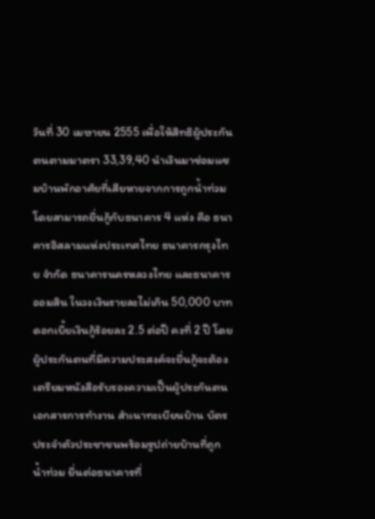วันที่ 30 เมษายน 2555 เพื่อให้สิทธิผู้ประกันตนตามมาตรา 33,39,40 นำเงินมาซ่อมแซมบ้านพักอาศัยที่เสียหายจากการถูกน้ำท่วม โดยสามารถยื่นกู้กับธนาคาร 4 แห่ง คือ ธนาคารอิสลามแห่งประเทศไทย ธนาคารกรุงไทย จำกัด ธนาคารนครหลวงไทย และธนาคารออมสิน ในวงเงินรายละไม่เกิน 50,000 บาท ดอกเบี้ยเงินกู้ร้อยละ 2.5 ต่อปี คงที่ 2 ปี โดยผู้ประกันตนที่มีความประสงค์จะยื่นกู้จะต้องเตรียมหนังสือรับรองความเป็นผู้ประกันตน เอกสารการทำงาน สำเนาทะเบียนบ้าน บัตรประจำตัวประชาชนพร้อมรูปถ่ายบ้านที่ถูกน้ำท่วม ยื่นต่อธนาคารที่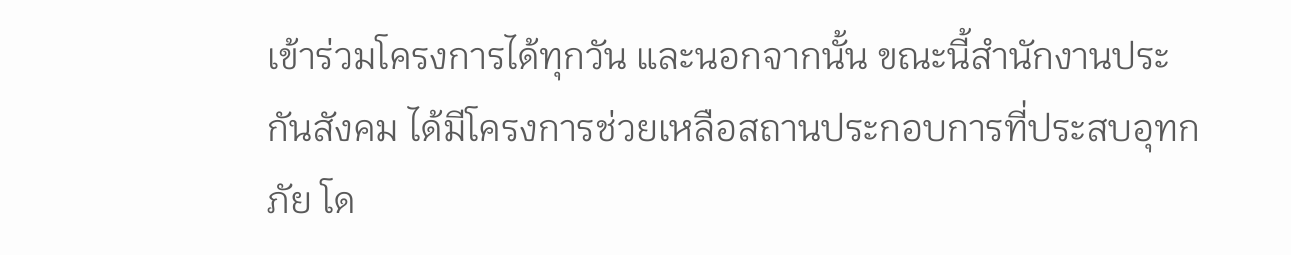เข้าร่วมโครงการได้ทุกวัน และนอกจากนั้น ขณะนี้สำนักงานประกันสังคม ได้มีโครงการช่วยเหลือสถานประกอบการที่ประสบอุทกภัย โด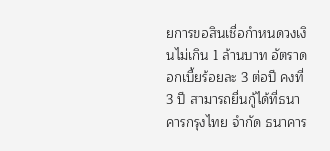ยการขอสินเชื่อกำหนดวงเงินไม่เกิน 1 ล้านบาท อัตราดอกเบี้ยร้อยละ 3 ต่อปี คงที่ 3 ปี สามารถยื่นกู้ได้ที่ธนาคารกรุงไทย จำกัด ธนาคาร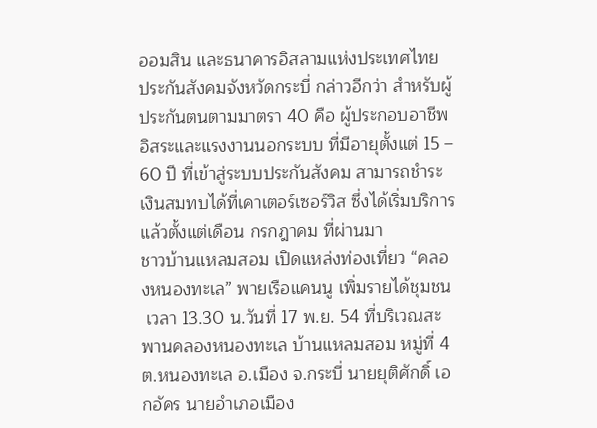ออมสิน และธนาคารอิสลามแห่งประเทศไทย ประกันสังคมจังหวัดกระบี่ กล่าวอีกว่า สำหรับผู้ประกันตนตามมาตรา 40 คือ ผู้ประกอบอาชีพอิสระและแรงงานนอกระบบ ที่มีอายุตั้งแต่ 15 – 60 ปี ที่เข้าสู่ระบบประกันสังคม สามารถชำระเงินสมทบได้ที่เคาเตอร์เซอร์วิส ซึ่งได้เริ่มบริการแล้วตั้งแต่เดือน กรกฎาคม ที่ผ่านมา
ชาวบ้านแหลมสอม เปิดแหล่งท่องเที่ยว “คลองหนองทะเล” พายเรือแคนนู เพิ่มรายได้ชุมชน
 เวลา 13.30 น.วันที่ 17 พ.ย. 54 ที่บริเวณสะพานคลองหนองทะเล บ้านแหลมสอม หมู่ที่ 4 ต.หนองทะเล อ.เมือง จ.กระบี่ นายยุติศักดิ์ เอกอัคร นายอำเภอเมือง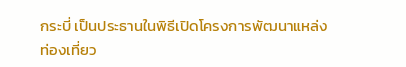กระบี่ เป็นประธานในพิธีเปิดโครงการพัฒนาแหล่งท่องเที่ยว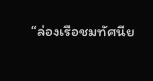“ล่องเรือชมทัศนีย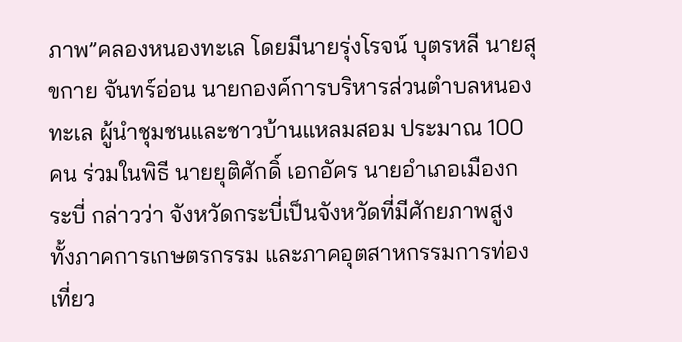ภาพ”คลองหนองทะเล โดยมีนายรุ่งโรจน์ บุตรหลี นายสุขกาย จันทร์อ่อน นายกองค์การบริหารส่วนตำบลหนองทะเล ผู้นำชุมชนและชาวบ้านแหลมสอม ประมาณ 100 คน ร่วมในพิธี นายยุติศักดิ์ เอกอัคร นายอำเภอเมืองกระบี่ กล่าวว่า จังหวัดกระบี่เป็นจังหวัดที่มีศักยภาพสูงทั้งภาคการเกษตรกรรม และภาคอุตสาหกรรมการท่องเที่ยว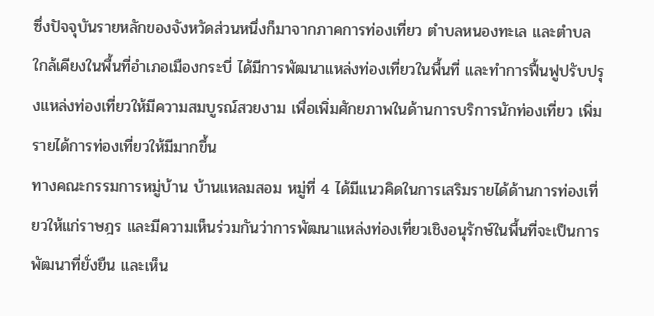ซึ่งปัจจุบันรายหลักของจังหวัดส่วนหนึ่งก็มาจากภาคการท่องเที่ยว ตำบลหนองทะเล และตำบลใกล้เคียงในพื้นที่อำเภอเมืองกระบี่ ได้มีการพัฒนาแหล่งท่องเที่ยวในพื้นที่ และทำการฟื้นฟูปรับปรุงแหล่งท่องเที่ยวให้มีความสมบูรณ์สวยงาม เพื่อเพิ่มศักยภาพในด้านการบริการนักท่องเที่ยว เพิ่มรายได้การท่องเที่ยวให้มีมากขึ้น
ทางคณะกรรมการหมู่บ้าน บ้านแหลมสอม หมู่ที่ 4 ได้มีแนวคิดในการเสริมรายได้ด้านการท่องเที่ยวให้แก่ราษฎร และมีความเห็นร่วมกันว่าการพัฒนาแหล่งท่องเที่ยวเชิงอนุรักษ์ในพื้นที่จะเป็นการพัฒนาที่ยั่งยืน และเห็น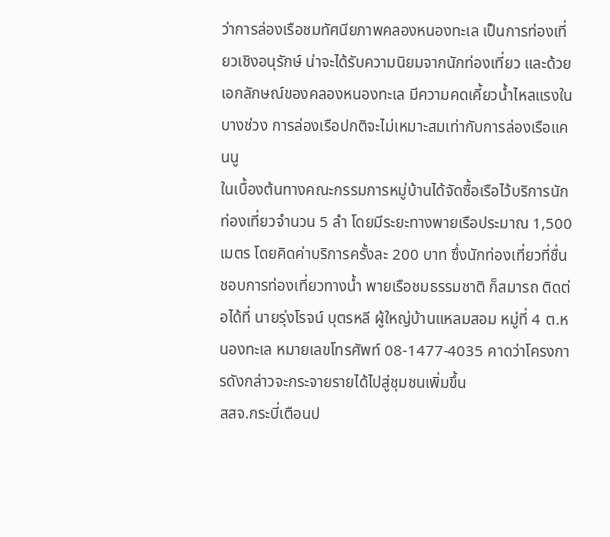ว่าการล่องเรือชมทัศนียภาพคลองหนองทะเล เป็นการท่องเที่ยวเชิงอนุรักษ์ น่าจะได้รับความนิยมจากนักท่องเที่ยว และด้วยเอกลักษณ์ของคลองหนองทะเล มีความคดเคี้ยวน้ำไหลแรงในบางช่วง การล่องเรือปกติจะไม่เหมาะสมเท่ากับการล่องเรือแคนนู
ในเบื้องต้นทางคณะกรรมการหมู่บ้านได้จัดซื้อเรือไว้บริการนักท่องเที่ยวจำนวน 5 ลำ โดยมีระยะทางพายเรือประมาณ 1,500 เมตร โดยคิดค่าบริการครั้งละ 200 บาท ซึ่งนักท่องเที่ยวที่ชื่นชอบการท่องเที่ยวทางน้ำ พายเรือชมธรรมชาติ ก็สมารถ ติดต่อได้ที่ นายรุ่งโรจน์ บุตรหลี ผู้ใหญ่บ้านแหลมสอม หมู่ที่ 4 ต.หนองทะเล หมายเลขโทรศัพท์ 08-1477-4035 คาดว่าโครงการดังกล่าวจะกระจายรายได้ไปสู่ชุมชนเพิ่มขึ้น
สสจ.กระบี่เตือนป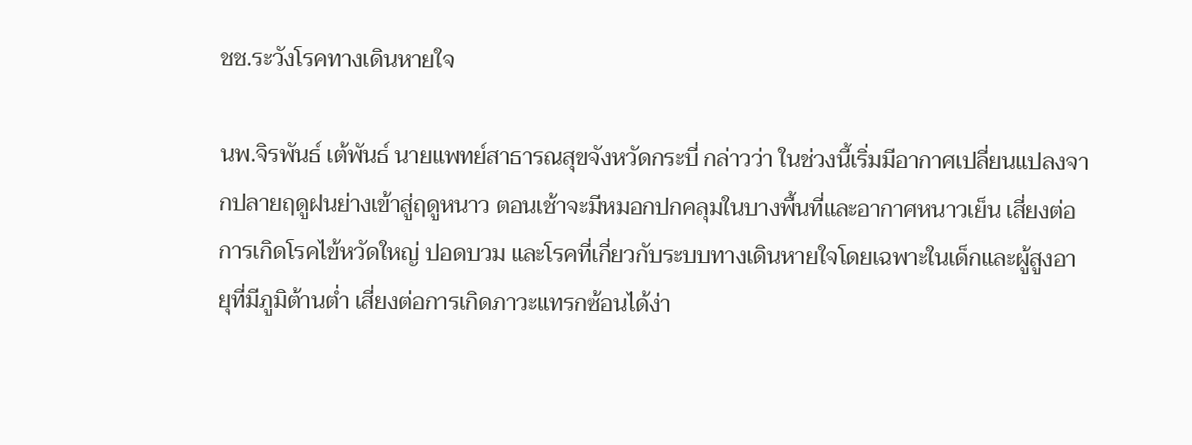ชช.ระวังโรคทางเดินหายใจ

นพ.จิรพันธ์ เต้พันธ์ นายแพทย์สาธารณสุขจังหวัดกระบี่ กล่าวว่า ในช่วงนี้เริ่มมีอากาศเปลี่ยนแปลงจากปลายฤดูฝนย่างเข้าสู่ฤดูหนาว ตอนเช้าจะมีหมอกปกคลุมในบางพื้นที่และอากาศหนาวเย็น เสี่ยงต่อการเกิดโรคไข้หวัดใหญ่ ปอดบวม และโรคที่เกี่ยวกับระบบทางเดินหายใจโดยเฉพาะในเด็กและผู้สูงอายุที่มีภูมิต้านต่ำ เสี่ยงต่อการเกิดภาวะแทรกซ้อนได้ง่า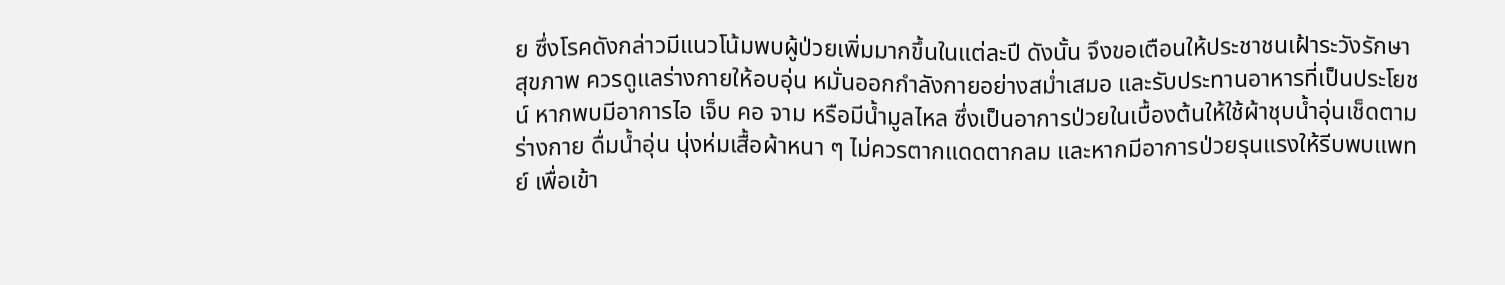ย ซึ่งโรคดังกล่าวมีแนวโน้มพบผู้ป่วยเพิ่มมากขึ้นในแต่ละปี ดังนั้น จึงขอเตือนให้ประชาชนเฝ้าระวังรักษาสุขภาพ ควรดูแลร่างกายให้อบอุ่น หมั่นออกกำลังกายอย่างสม่ำเสมอ และรับประทานอาหารที่เป็นประโยชน์ หากพบมีอาการไอ เจ็บ คอ จาม หรือมีน้ำมูลไหล ซึ่งเป็นอาการป่วยในเบื้องต้นให้ใช้ผ้าชุบน้ำอุ่นเช็ดตามร่างกาย ดื่มน้ำอุ่น นุ่งห่มเสื้อผ้าหนา ๆ ไม่ควรตากแดดตากลม และหากมีอาการป่วยรุนแรงให้รีบพบแพทย์ เพื่อเข้า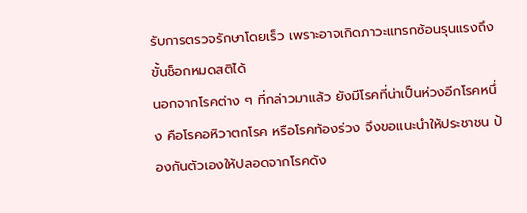รับการตรวจรักษาโดยเร็ว เพราะอาจเกิดภาวะแทรกซ้อนรุนแรงถึงขั้นช็อกหมดสติได้
นอกจากโรคต่าง ๆ ที่กล่าวมาแล้ว ยังมีโรคที่น่าเป็นห่วงอีกโรคหนึ่ง คือโรคอหิวาตกโรค หรือโรคท้องร่วง จึงขอแนะนำให้ประชาชน ป้องกันตัวเองให้ปลอดจากโรคดัง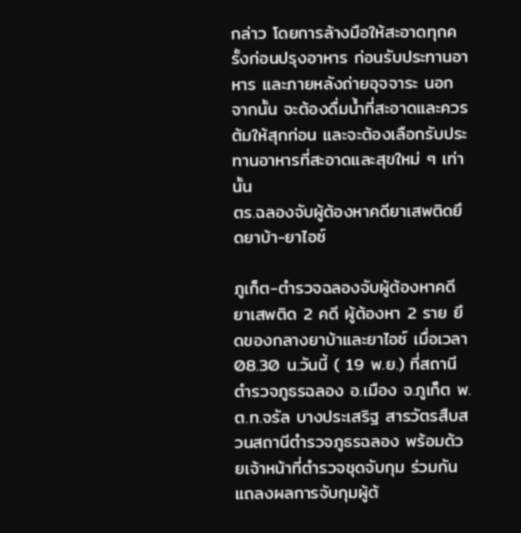กล่าว โดยการล้างมือให้สะอาดทุกครั้งก่อนปรุงอาหาร ก่อนรับประทานอาหาร และภายหลังถ่ายอุจจาระ นอกจากนั้น จะต้องดื่มน้ำที่สะอาดและควรต้มให้สุกก่อน และจะต้องเลือกรับประทานอาหารที่สะอาดและสุขใหม่ ๆ เท่านั้น
ตร.ฉลองจับผู้ต้องหาคดียาเสพติดยึดยาบ้า-ยาไอซ์

ภูเก็ต-ตำรวจฉลองจับผู้ต้องหาคดียาเสพติด 2 คดี ผู้ต้องหา 2 ราย ยึดของกลางยาบ้าและยาไอซ์ เมื่อเวลา 08.30 น.วันนี้ ( 19 พ.ย.) ที่สถานีตำรวจภูธรฉลอง อ.เมือง จ.ภูเก็ต พ.ต.ท.จรัล บางประเสริฐ สารวัตรสืบสวนสถานีตำรวจภูธรฉลอง พร้อมด้วยเจ้าหน้าที่ตำรวจชุดจับกุม ร่วมกันแถลงผลการจับกุมผู้ต้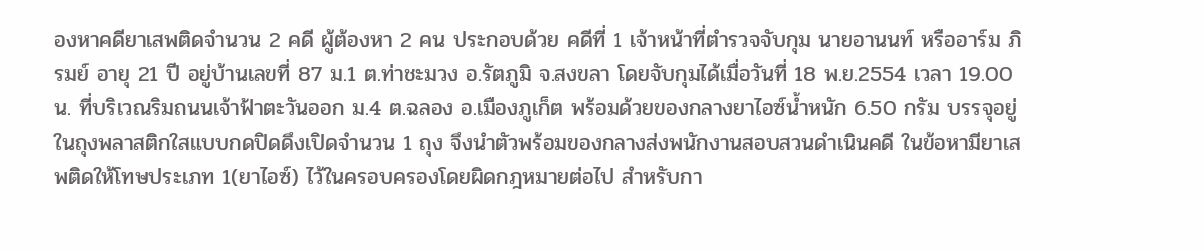องหาคดียาเสพติดจำนวน 2 คดี ผู้ต้องหา 2 คน ประกอบด้วย คดีที่ 1 เจ้าหน้าที่ตำรวจจับกุม นายอานนท์ หรืออาร์ม ภิรมย์ อายุ 21 ปี อยู่บ้านเลขที่ 87 ม.1 ต.ท่าชะมวง อ.รัตภูมิ จ.สงขลา โดยจับกุมได้เมื่อวันที่ 18 พ.ย.2554 เวลา 19.00 น. ที่บริเวณริมถนนเจ้าฟ้าตะวันออก ม.4 ต.ฉลอง อ.เมืองภูเก็ต พร้อมด้วยของกลางยาไอซ์น้ำหนัก 6.50 กรัม บรรจุอยู่ในถุงพลาสติกใสแบบกดปิดดึงเปิดจำนวน 1 ถุง จึงนำตัวพร้อมของกลางส่งพนักงานสอบสวนดำเนินคดี ในข้อหามียาเสพติดให้โทษประเภท 1(ยาไอซ์) ไว้ในครอบครองโดยผิดกฎหมายต่อไป สำหรับกา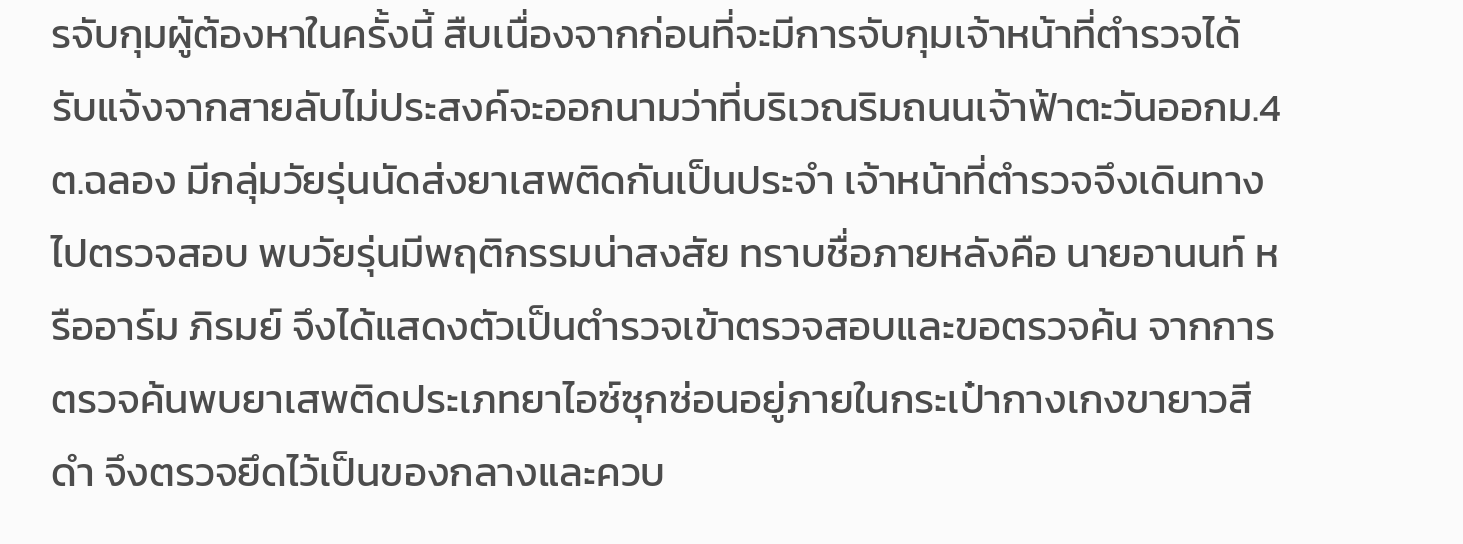รจับกุมผู้ต้องหาในครั้งนี้ สืบเนื่องจากก่อนที่จะมีการจับกุมเจ้าหน้าที่ตำรวจได้รับแจ้งจากสายลับไม่ประสงค์จะออกนามว่าที่บริเวณริมถนนเจ้าฟ้าตะวันออกม.4 ต.ฉลอง มีกลุ่มวัยรุ่นนัดส่งยาเสพติดกันเป็นประจำ เจ้าหน้าที่ตำรวจจึงเดินทางไปตรวจสอบ พบวัยรุ่นมีพฤติกรรมน่าสงสัย ทราบชื่อภายหลังคือ นายอานนท์ หรืออาร์ม ภิรมย์ จึงได้แสดงตัวเป็นตำรวจเข้าตรวจสอบและขอตรวจค้น จากการตรวจค้นพบยาเสพติดประเภทยาไอซ์ซุกซ่อนอยู่ภายในกระเป๋ากางเกงขายาวสีดำ จึงตรวจยึดไว้เป็นของกลางและควบ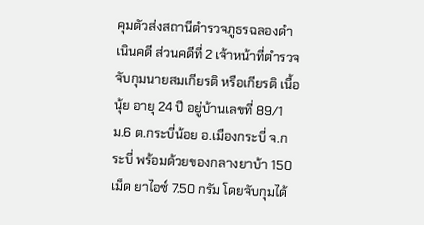คุมตัวส่งสถานีตำรวจภูธรฉลองดำเนินคดี ส่วนคดีที่ 2 เจ้าหน้าที่ตำรวจจับกุมนายสมเกียรติ หรือเกียรติ เนื้อนุ้ย อายุ 24 ปี อยู่บ้านเลขที่ 89/1 ม.6 ต.กระบี่น้อย อ.เมืองกระบี่ จ.กระบี่ พร้อมด้วยของกลางยาบ้า 150 เม็ด ยาไอซ์ 7.50 กรัม โดยจับกุมได้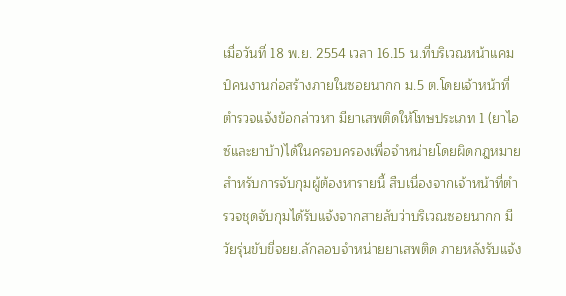เมื่อวันที่ 18 พ.ย. 2554 เวลา 16.15 น.ที่บริเวณหน้าแคมป์คนงานก่อสร้างภายในซอยนากก ม.5 ต.โดยเจ้าหน้าที่ตำรวจแจ้งข้อกล่าวหา มียาเสพติดให้โทษประเภท 1 (ยาไอซ์และยาบ้า)ได้ในครอบครองเพื่อจำหน่ายโดยผิดกฎหมาย สำหรับการจับกุมผู้ต้องหารายนี้ สืบเนื่องจากเจ้าหน้าที่ตำรวจชุดจับกุมได้รับแจ้งจากสายลับว่าบริเวณซอยนากก มีวัยรุ่นขับขี่จยย.ลักลอบจำหน่ายยาเสพติด ภายหลังรับแจ้ง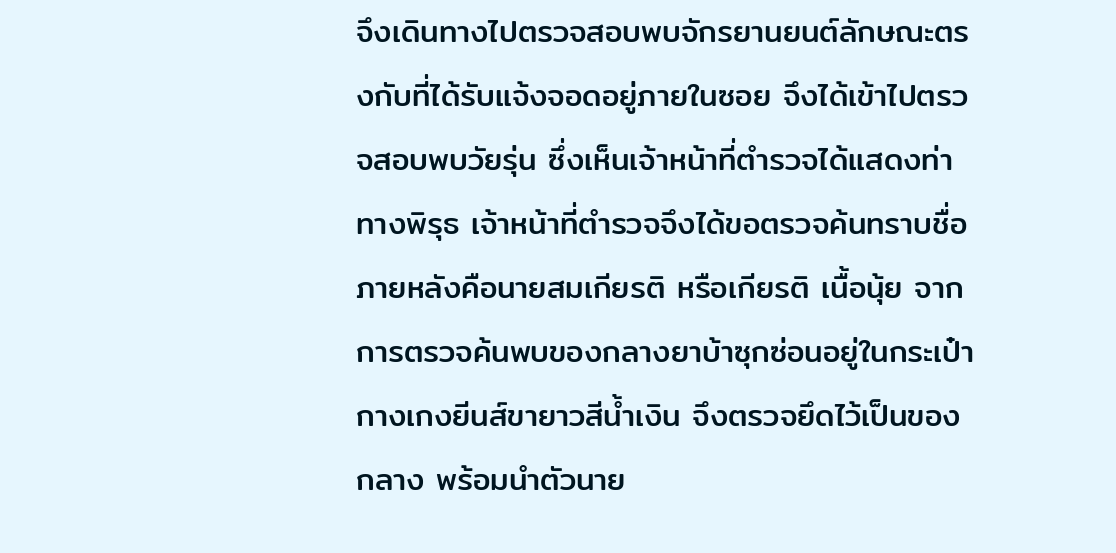จึงเดินทางไปตรวจสอบพบจักรยานยนต์ลักษณะตรงกับที่ได้รับแจ้งจอดอยู่ภายในซอย จึงได้เข้าไปตรวจสอบพบวัยรุ่น ซึ่งเห็นเจ้าหน้าที่ตำรวจได้แสดงท่าทางพิรุธ เจ้าหน้าที่ตำรวจจึงได้ขอตรวจค้นทราบชื่อภายหลังคือนายสมเกียรติ หรือเกียรติ เนื้อนุ้ย จากการตรวจค้นพบของกลางยาบ้าซุกซ่อนอยู่ในกระเป๋ากางเกงยีนส์ขายาวสีน้ำเงิน จึงตรวจยึดไว้เป็นของกลาง พร้อมนำตัวนาย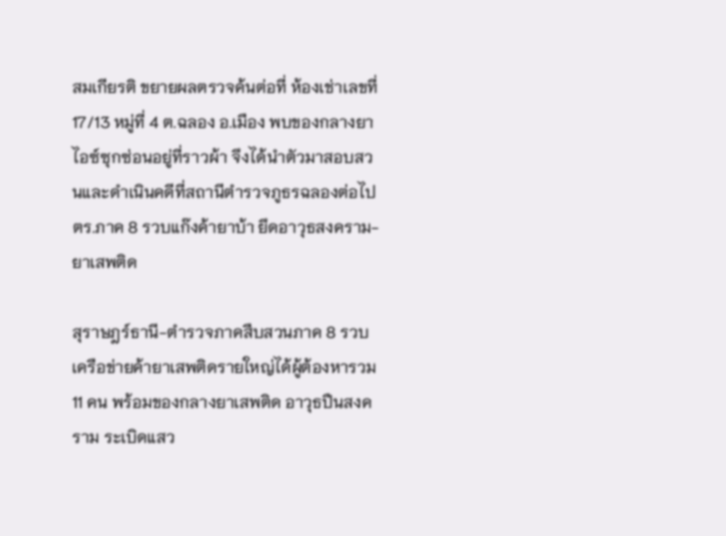สมเกียรติ ขยายผลตรวจค้นต่อที่ ห้องเช่าเลขที่17/13 หมู่ที่ 4 ต.ฉลอง อ.เมือง พบของกลางยาไอซ์ซุกซ่อนอยู่ที่ราวผ้า จึงได้นำตัวมาสอบสวนและดำเนินคดีที่สถานีตำรวจภูธรฉลองต่อไป
ตร.ภาค 8 รวบแก๊งค้ายาบ้า ยึดอาวุธสงคราม-ยาเสพติด

สุราษฎร์ธานี-ตำรวจภาคสืบสวนภาค 8 รวบเครือข่ายค้ายาเสพติดรายใหญ่ได้ผู้ต้องหารวม 11 คน พร้อมของกลางยาเสพติด อาวุธปืนสงคราม ระเบิดแสว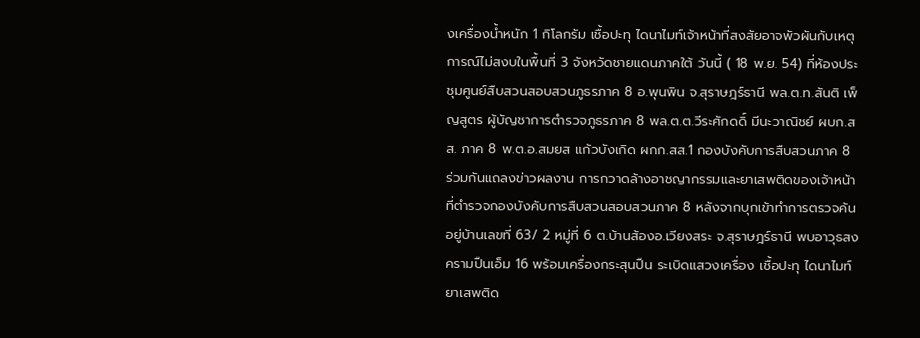งเครื่องน้ำหนัก 1 กิโลกรัม เชื้อปะทุ ไดนาไมท์เจ้าหน้าที่สงสัยอาจพัวผันกับเหตุการณ์ไม่สงบในพื้นที่ 3 จังหวัดชายแดนภาคใต้ วันนี้ ( 18 พ.ย. 54) ที่ห้องประชุมศูนย์สืบสวนสอบสวนภูธรภาค 8 อ.พุนพิน จ.สุราษฎร์ธานี พล.ต.ท.สันติ เพ็ญสูตร ผู้บัญชาการตำรวจภูธรภาค 8 พล.ต.ต.วีระศักดดิ์ มีนะวาณิชย์ ผบก.สส. ภาค 8 พ.ต.อ.สมยส แก้วบังเกิด ผกก.สส.1 กองบังคับการสืบสวนภาค 8 ร่วมกันแถลงข่าวผลงาน การกวาดล้างอาชญากรรมและยาเสพติดของเจ้าหน้าที่ตำรวจกองบังคับการสืบสวนสอบสวนภาค 8 หลังจากบุกเข้าทำการตรวจค้นอยู่บ้านเลขที่ 63/ 2 หมู่ที่ 6 ต.บ้านส้องอ.เวียงสระ จ.สุราษฎร์ธานี พบอาวุธสงครามปืนเอ็ม 16 พร้อมเครื่องกระสุนปืน ระเบิดแสวงเครื่อง เชื้อปะทุ ไดนาไมท์ ยาเสพติด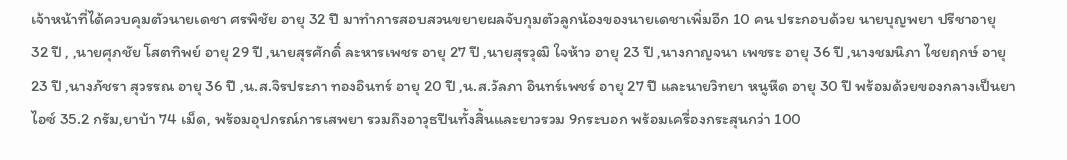เจ้าหน้าที่ได้ควบคุมตัวนายเดชา ศรพิชัย อายุ 32 ปี มาทำการสอบสวนขยายผลจับกุมตัวลูกน้องของนายเดชาเพิ่มอีก 10 คน ประกอบด้วย นายบุญพยา ปรีชาอายุ 32 ปี , ,นายศุภชัย โสตทิพย์ อายุ 29 ปี ,นายสุรศักดิ์ ละหารเพชร อายุ 27 ปี ,นายสุรวุฒิ ใจห้าว อายุ 23 ปี ,นางกาญจนา เพชระ อายุ 36 ปี ,นางชมนิภา ไชยฤกษ์ อายุ 23 ปี ,นางภัชรา สุวรรณ อายุ 36 ปี ,น.ส.จิรประภา ทองอินทร์ อายุ 20 ปี ,น.ส.วัลภา อินทร์เพชร์ อายุ 27 ปี และนายวิทยา หนูหีด อายุ 30 ปี พร้อมด้วยของกลางเป็นยาไอซ์ 35.2 กรัม,ยาบ้า 74 เม็ด, พร้อมอุปกรณ์การเสพยา รวมถึงอาวุธปืนทั้งสิ้นและยาวรวม 9กระบอก พร้อมเครื่องกระสุนกว่า 100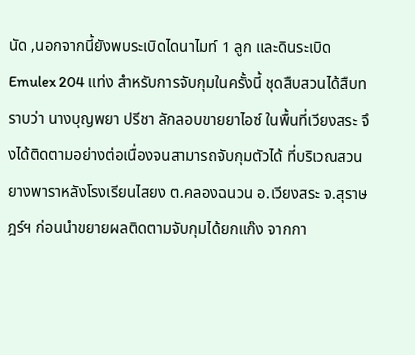นัด ,นอกจากนี้ยังพบระเบิดไดนาไมท์ 1 ลูก และดินระเบิด Emulex 204 แท่ง สำหรับการจับกุมในครั้งนี้ ชุดสืบสวนได้สืบทราบว่า นางบุญพยา ปรีชา ลักลอบขายยาไอซ์ ในพื้นที่เวียงสระ จึงได้ติดตามอย่างต่อเนื่องจนสามารถจับกุมตัวได้ ที่บริเวณสวนยางพาราหลังโรงเรียนไสยง ต.คลองฉนวน อ.เวียงสระ จ.สุราษฎร์ฯ ก่อนนำขยายผลติดตามจับกุมได้ยกแก๊ง จากกา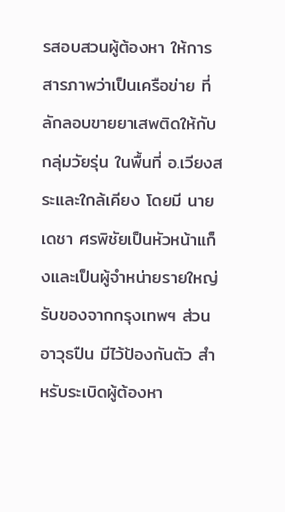รสอบสวนผู้ต้องหา ให้การสารภาพว่าเป็นเครือข่าย ที่ลักลอบขายยาเสพติดให้กับกลุ่มวัยรุ่น ในพื้นที่ อ.เวียงสระและใกล้เคียง โดยมี นายเดชา ศรพิชัยเป็นหัวหน้าแก็งและเป็นผู้จำหน่ายรายใหญ่ รับของจากกรุงเทพฯ ส่วนอาวุธปืน มีไว้ป้องกันตัว สำหรับระเบิดผู้ต้องหา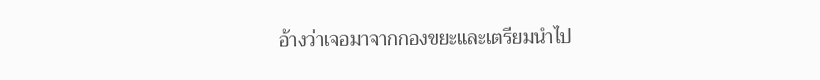อ้างว่าเจอมาจากกองขยะและเตรียมนำไป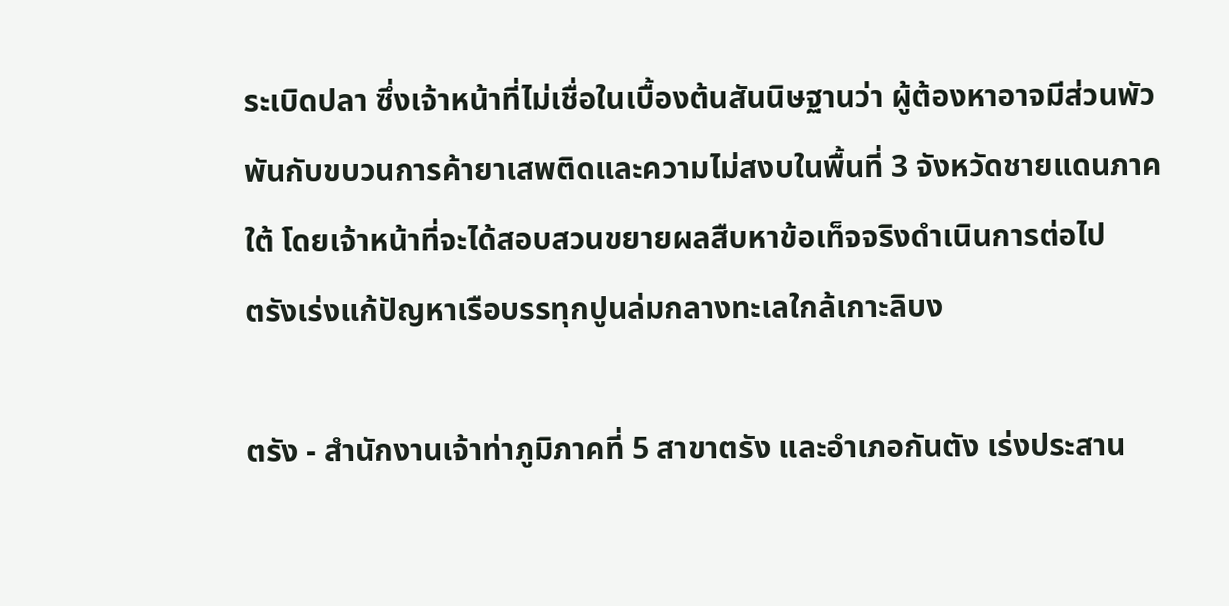ระเบิดปลา ซึ่งเจ้าหน้าที่ไม่เชื่อในเบื้องต้นสันนิษฐานว่า ผู้ต้องหาอาจมีส่วนพัวพันกับขบวนการค้ายาเสพติดและความไม่สงบในพื้นที่ 3 จังหวัดชายแดนภาคใต้ โดยเจ้าหน้าที่จะได้สอบสวนขยายผลสืบหาข้อเท็จจริงดำเนินการต่อไป
ตรังเร่งแก้ปัญหาเรือบรรทุกปูนล่มกลางทะเลใกล้เกาะลิบง

ตรัง - สำนักงานเจ้าท่าภูมิภาคที่ 5 สาขาตรัง และอำเภอกันตัง เร่งประสาน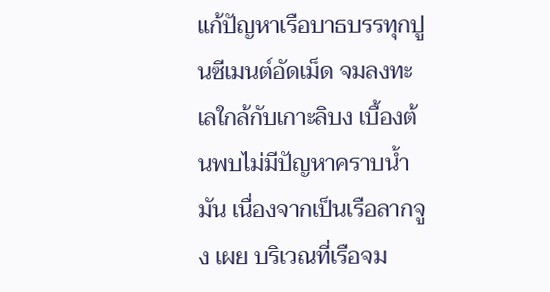แก้ปัญหาเรือบาธบรรทุกปูนซีเมนต์อัดเม็ด จมลงทะเลใกล้กับเกาะลิบง เบื้องต้นพบไม่มีปัญหาคราบน้ำมัน เนื่องจากเป็นเรือลากจูง เผย บริเวณที่เรือจม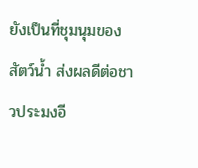ยังเป็นที่ชุมนุมของสัตว์น้ำ ส่งผลดีต่อชาวประมงอี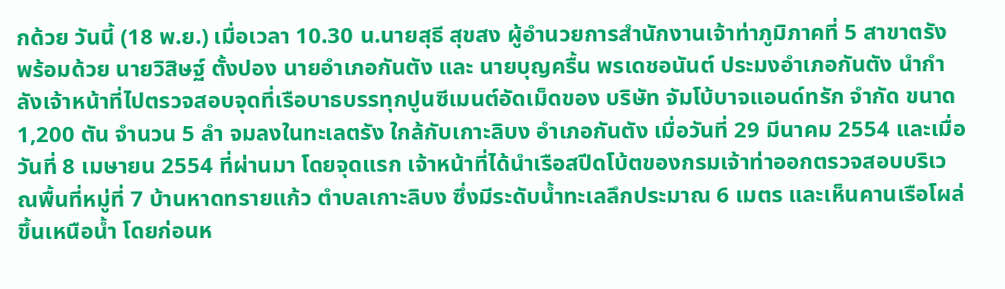กด้วย วันนี้ (18 พ.ย.) เมื่อเวลา 10.30 น.นายสุธี สุขสง ผู้อำนวยการสำนักงานเจ้าท่าภูมิภาคที่ 5 สาขาตรัง พร้อมด้วย นายวิสิษฐ์ ตั้งปอง นายอำเภอกันตัง และ นายบุญครื้น พรเดชอนันต์ ประมงอำเภอกันตัง นำกำลังเจ้าหน้าที่ไปตรวจสอบจุดที่เรือบาธบรรทุกปูนซีเมนต์อัดเม็ดของ บริษัท จัมโบ้บาจแอนด์ทรัก จำกัด ขนาด 1,200 ตัน จำนวน 5 ลำ จมลงในทะเลตรัง ใกล้กับเกาะลิบง อำเภอกันตัง เมื่อวันที่ 29 มีนาคม 2554 และเมื่อวันที่ 8 เมษายน 2554 ที่ผ่านมา โดยจุดแรก เจ้าหน้าที่ได้นำเรือสปีดโบ้ตของกรมเจ้าท่าออกตรวจสอบบริเวณพื้นที่หมู่ที่ 7 บ้านหาดทรายแก้ว ตำบลเกาะลิบง ซึ่งมีระดับน้ำทะเลลึกประมาณ 6 เมตร และเห็นคานเรือโผล่ขึ้นเหนือน้ำ โดยก่อนห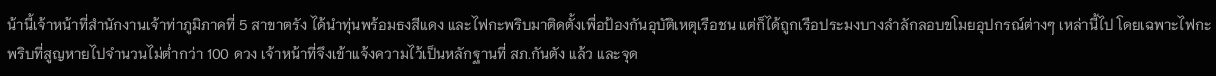น้านี้เจ้าหน้าที่สำนักงานเจ้าท่าภูมิภาคที่ 5 สาขาตรัง ได้นำทุ่นพร้อมธงสีแดง และไฟกะพริบมาติดตั้งเพื่อป้องกันอุบัติเหตุเรือชน แต่ก็ได้ถูกเรือประมงบางลำลักลอบขโมยอุปกรณ์ต่างๆ เหล่านี้ไป โดยเฉพาะไฟกะพริบที่สูญหายไปจำนวนไม่ต่ำกว่า 100 ดวง เจ้าหน้าที่จึงเข้าแจ้งความไว้เป็นหลักฐานที่ สภ.กันตัง แล้ว และจุด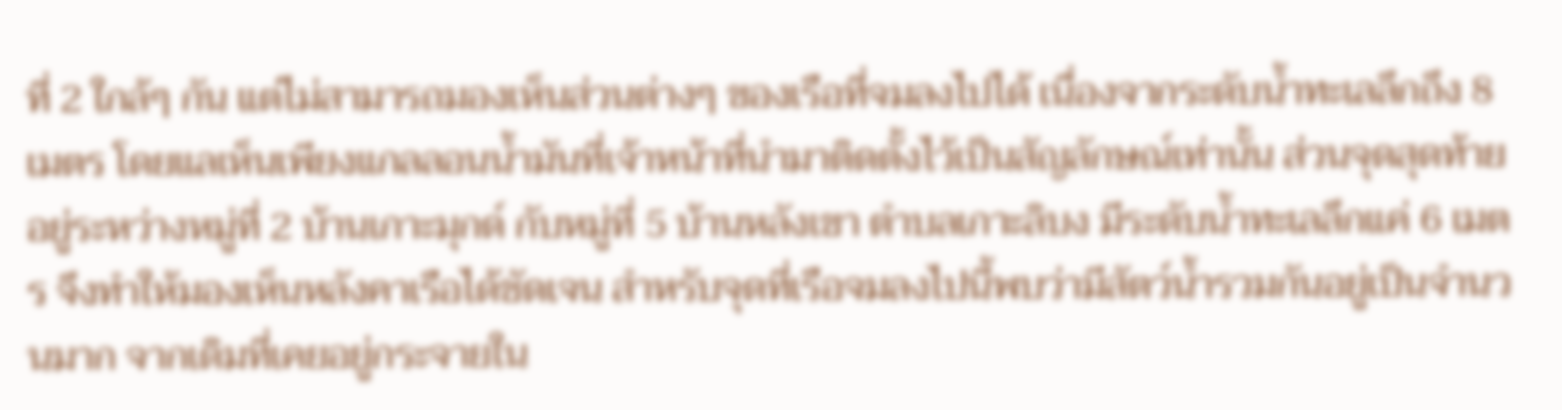ที่ 2 ใกล้ๆ กัน แต่ไม่สามารถมองเห็นส่วนต่างๆ ของเรือที่จมลงไปได้ เนื่องจากระดับน้ำทะเลลึกถึง 8 เมตร โดยแลเห็นเพียงแกลลอนน้ำมันที่เจ้าหน้าที่นำมาติดตั้งไว้เป็นสัญลักษณ์เท่านั้น ส่วนจุดสุดท้ายอยู่ระหว่างหมู่ที่ 2 บ้านเกาะมุกด์ กับหมู่ที่ 5 บ้านหลังเขา ตำบลเกาะลิบง มีระดับน้ำทะเลลึกแค่ 6 เมตร จึงทำให้มองเห็นหลังคาเรือได้ชัดเจน สำหรับจุดที่เรือจมลงไปนี้พบว่ามีสัตว์น้ำรวมกันอยู่เป็นจำนวนมาก จากเดิมที่เคยอยู่กระจายใน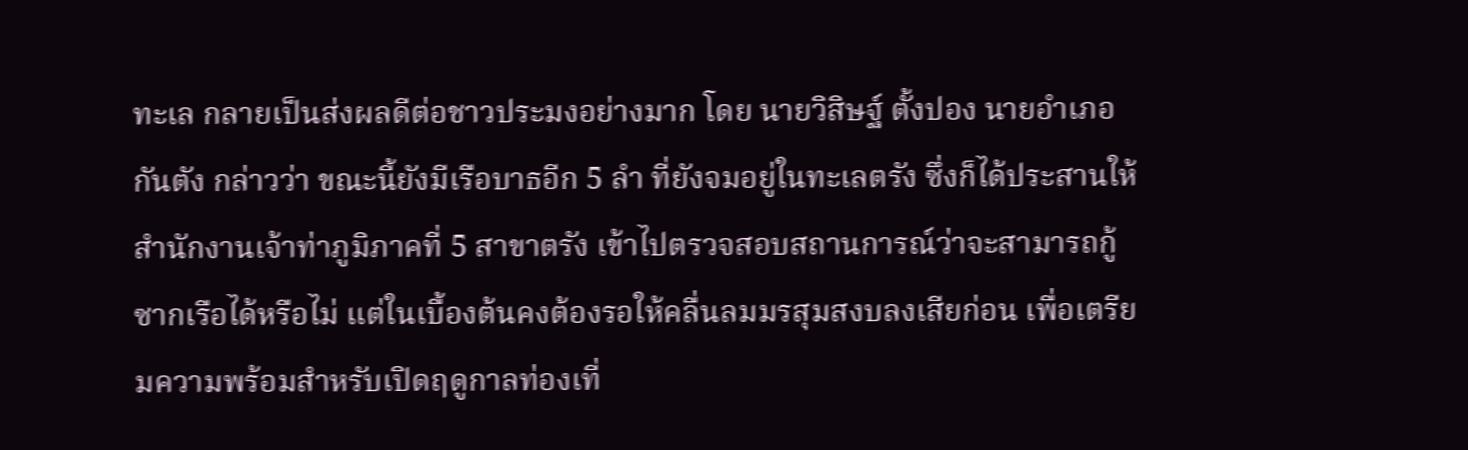ทะเล กลายเป็นส่งผลดีต่อชาวประมงอย่างมาก โดย นายวิสิษฐ์ ตั้งปอง นายอำเภอกันตัง กล่าวว่า ขณะนี้ยังมีเรือบาธอีก 5 ลำ ที่ยังจมอยู่ในทะเลตรัง ซึ่งก็ได้ประสานให้สำนักงานเจ้าท่าภูมิภาคที่ 5 สาขาตรัง เข้าไปตรวจสอบสถานการณ์ว่าจะสามารถกู้ซากเรือได้หรือไม่ แต่ในเบื้องต้นคงต้องรอให้คลื่นลมมรสุมสงบลงเสียก่อน เพื่อเตรียมความพร้อมสำหรับเปิดฤดูกาลท่องเที่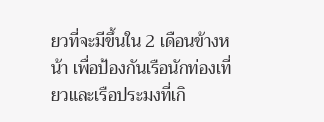ยวที่จะมีขึ้นใน 2 เดือนข้างหน้า เพื่อป้องกันเรือนักท่องเที่ยวและเรือประมงที่เกิ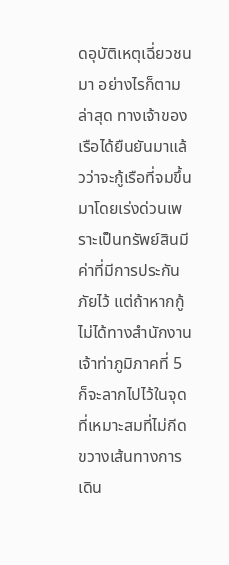ดอุบัติเหตุเฉี่ยวชนมา อย่างไรก็ตาม ล่าสุด ทางเจ้าของเรือได้ยืนยันมาแล้วว่าจะกู้เรือที่จมขึ้นมาโดยเร่งด่วนเพราะเป็นทรัพย์สินมีค่าที่มีการประกันภัยไว้ แต่ถ้าหากกู้ไม่ได้ทางสำนักงานเจ้าท่าภูมิภาคที่ 5 ก็จะลากไปไว้ในจุดที่เหมาะสมที่ไม่กีดขวางเส้นทางการเดิน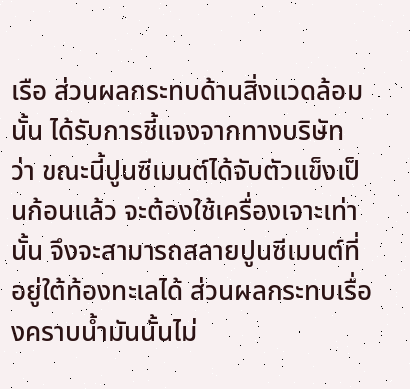เรือ ส่วนผลกระทบด้านสิ่งแวดล้อมนั้น ได้รับการชี้แจงจากทางบริษัท ว่า ขณะนี้ปูนซีเมนต์ได้จับตัวแข็งเป็นก้อนแล้ว จะต้องใช้เครื่องเจาะเท่านั้น จึงจะสามารถสลายปูนซีเมนต์ที่อยู่ใต้ท้องทะเลได้ ส่วนผลกระทบเรื่องคราบน้ำมันนั้นไม่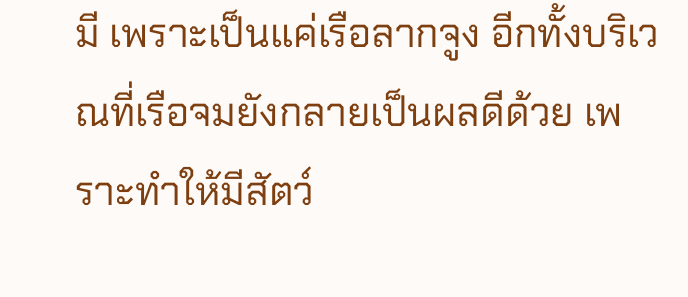มี เพราะเป็นแค่เรือลากจูง อีกทั้งบริเวณที่เรือจมยังกลายเป็นผลดีด้วย เพราะทำให้มีสัตว์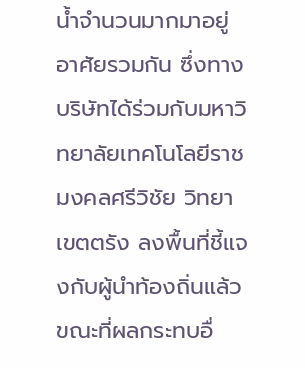น้ำจำนวนมากมาอยู่อาศัยรวมกัน ซึ่งทางบริษัทได้ร่วมกับมหาวิทยาลัยเทคโนโลยีราชมงคลศรีวิชัย วิทยาเขตตรัง ลงพื้นที่ชี้แจงกับผู้นำท้องถิ่นแล้ว ขณะที่ผลกระทบอื่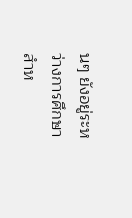นๆ ยังอยู่ระหว่างการศึกษา สำห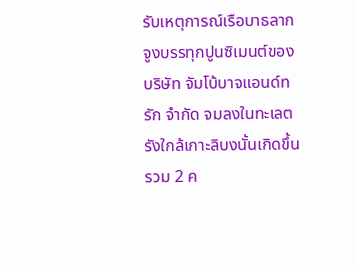รับเหตุการณ์เรือบาธลากจูงบรรทุกปูนซิเมนต์ของ บริษัท จัมโบ้บาจแอนด์ทรัก จำกัด จมลงในทะเลตรังใกล้เกาะลิบงนั้นเกิดขึ้นรวม 2 ค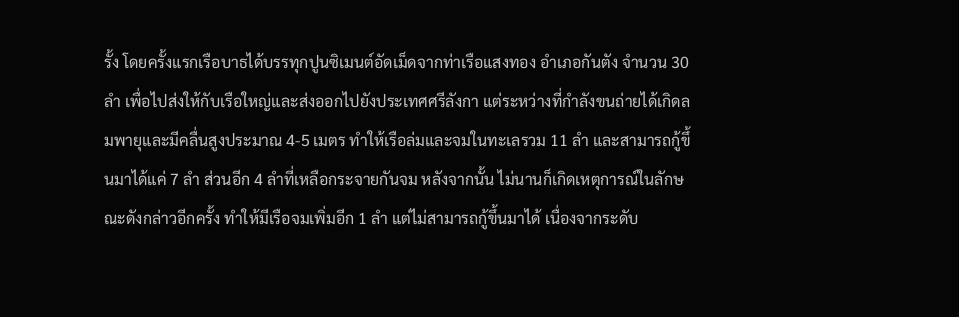รั้ง โดยครั้งแรกเรือบาธได้บรรทุกปูนซิเมนต์อัดเม็ดจากท่าเรือแสงทอง อำเภอกันตัง จำนวน 30 ลำ เพื่อไปส่งให้กับเรือใหญ่และส่งออกไปยังประเทศศรีลังกา แต่ระหว่างที่กำลังขนถ่ายได้เกิดลมพายุและมีคลื่นสูงประมาณ 4-5 เมตร ทำให้เรือล่มและจมในทะเลรวม 11 ลำ และสามารถกู้ขึ้นมาได้แค่ 7 ลำ ส่วนอีก 4 ลำที่เหลือกระจายกันจม หลังจากนั้น ไม่นานก็เกิดเหตุการณ์ในลักษณะดังกล่าวอีกครั้ง ทำให้มีเรือจมเพิ่มอีก 1 ลำ แต่ไม่สามารถกู้ขึ้นมาได้ เนื่องจากระดับ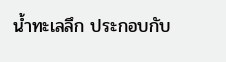น้ำทะเลลึก ประกอบกับ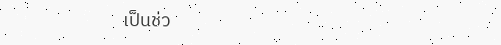เป็นช่ว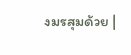งมรสุมด้วย |